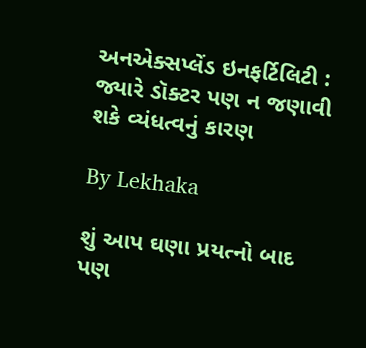અનએક્સપ્લેંડ ઇનફર્ટિલિટી : જ્યારે ડૉક્ટર પણ ન જણાવી શકે વ્યંધત્વનું કારણ

By Lekhaka

શું આપ ઘણા પ્રયત્નો બાદ પણ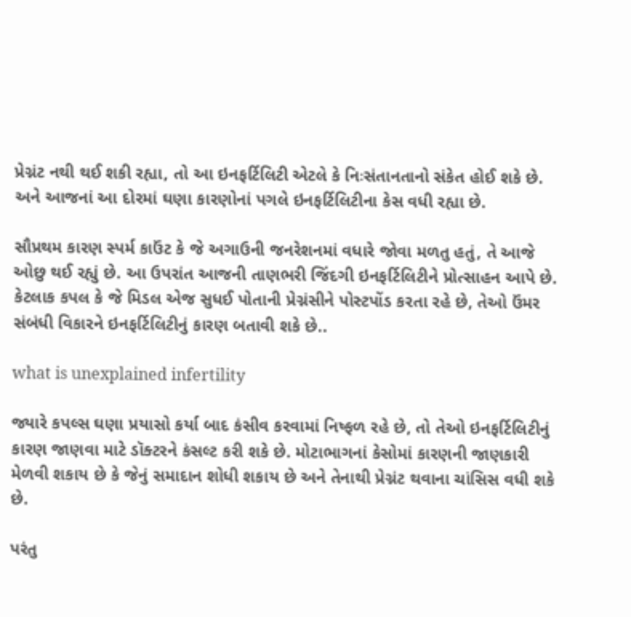પ્રેગ્નંટ નથી થઈ શકી રહ્યા, તો આ ઇનફર્ટિલિટી એટલે કે નિઃસંતાનતાનો સંકેત હોઈ શકે છે. અને આજનાં આ દોરમાં ઘણા કારણોનાં પગલે ઇનફર્ટિલિટીના કેસ વધી રહ્યા છે.

સૌપ્રથમ કારણ સ્પર્મ કાઉંટ કે જે અગાઉની જનરેશનમાં વધારે જોવા મળતુ હતું, તે આજે ઓછુ થઈ રહ્યું છે. આ ઉપરાંત આજની તાણભરી જિંદગી ઇનફર્ટિલિટીને પ્રોત્સાહન આપે છે. કેટલાક કપલ કે જે મિડલ એજ સુધઈ પોતાની પ્રેગ્નંસીને પોસ્ટપોંડ કરતા રહે છે, તેઓ ઉંમર સંબંધી વિકારને ઇનફર્ટિલિટીનું કારણ બતાવી શકે છે..

what is unexplained infertility

જ્યારે કપલ્સ ઘણા પ્રયાસો કર્યા બાદ કંસીવ કરવામાં નિષ્ફળ રહે છે, તો તેઓ ઇનફર્ટિલિટીનું કારણ જાણવા માટે ડૉક્ટરને કંસલ્ટ કરી શકે છે. મોટાભાગનાં કેસોમાં કારણની જાણકારી મેળવી શકાય છે કે જેનું સમાદાન શોધી શકાય છે અને તેનાથી પ્રેગ્નંટ થવાના ચાંસિસ વધી શકે છે.

પરંતુ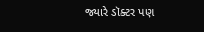જ્યારે ડૉક્ટર પણ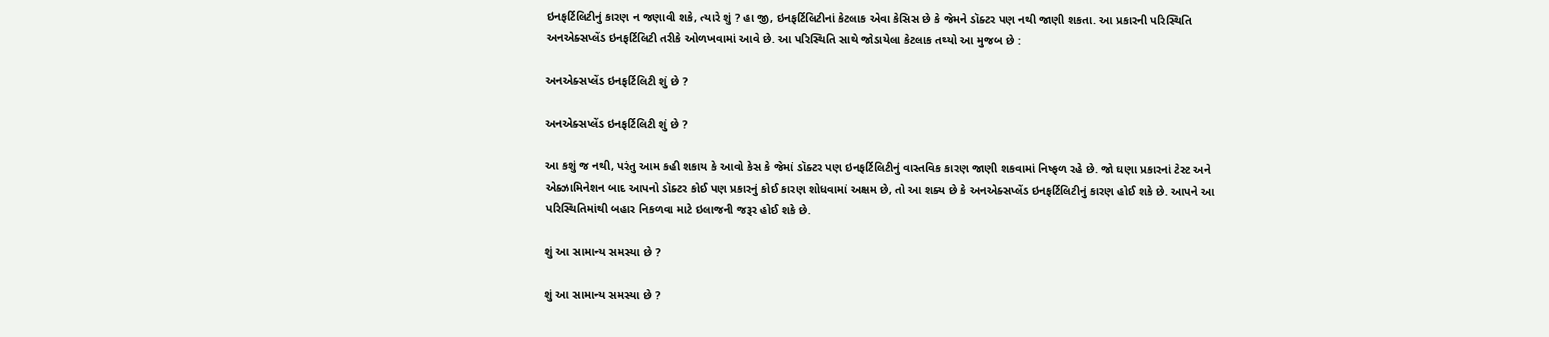ઇનફર્ટિલિટીનું કારણ ન જણાવી શકે, ત્યારે શું ? હા જી, ઇનફર્ટિલિટીનાં કેટલાક એવા કેસિસ છે કે જેમને ડૉક્ટર પણ નથી જાણી શકતા. આ પ્રકારની પરિસ્થિતિ અનએક્સપ્લેંડ ઇનફર્ટિલિટી તરીકે ઓળખવામાં આવે છે. આ પરિસ્થિતિ સાથે જોડાયેલા કેટલાક તથ્યો આ મુજબ છે :

અનએક્સપ્લેંડ ઇનફર્ટિલિટી શું છે ?

અનએક્સપ્લેંડ ઇનફર્ટિલિટી શું છે ?

આ કશું જ નથી, પરંતુ આમ કહી શકાય કે આવો કેસ કે જેમાં ડૉક્ટર પણ ઇનફર્ટિલિટીનું વાસ્તવિક કારણ જાણી શકવામાં નિષ્ફળ રહે છે. જો ઘણા પ્રકારનાં ટેસ્ટ અને એક્ઝામિનેશન બાદ આપનો ડૉક્ટર કોઈ પણ પ્રકારનું કોઈ કારણ શોધવામાં અક્ષમ છે, તો આ શક્ય છે કે અનએક્સપ્લેંડ ઇનફર્ટિલિટીનું કારણ હોઈ શકે છે. આપને આ પરિસ્થિતિમાંથી બહાર નિકળવા માટે ઇલાજની જરૂર હોઈ શકે છે.

શું આ સામાન્ય સમસ્યા છે ?

શું આ સામાન્ય સમસ્યા છે ?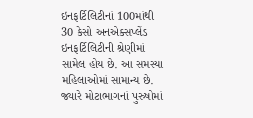ઇનફર્ટિલિટીનાં 100માંથી 30 કેસો અનએક્સપ્લેંડ ઇનફર્ટિલિટીની શ્રેણીમાં સામેલ હોય છે. આ સમસ્યા મહિલાઓમાં સામાન્ય છે. જ્યારે મોટાભાગનાં પુરુષોમાં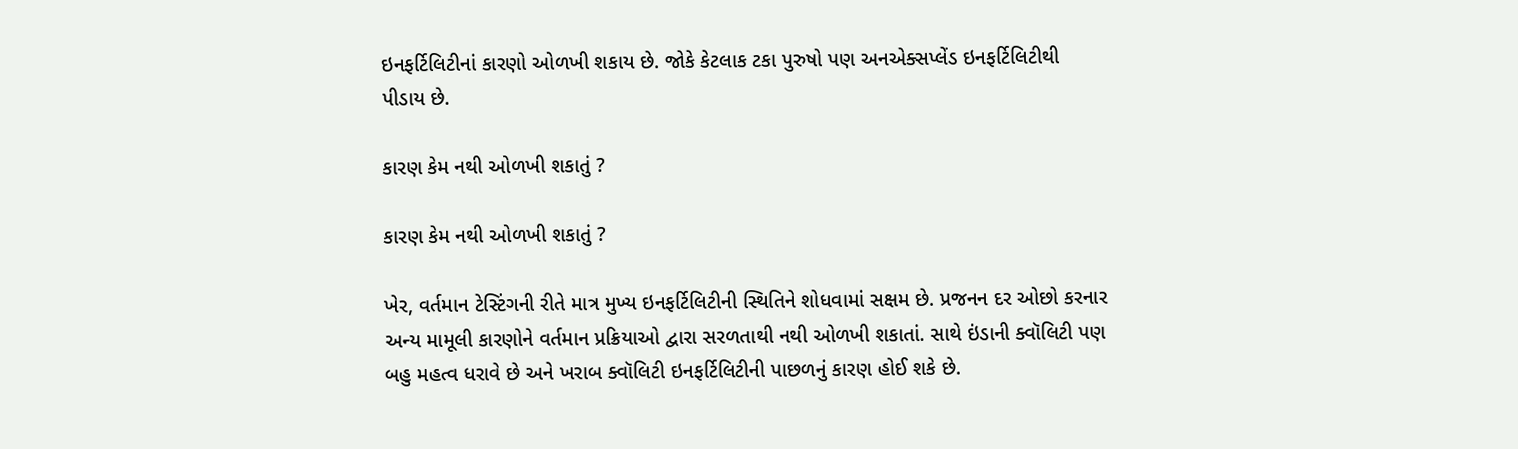ઇનફર્ટિલિટીનાં કારણો ઓળખી શકાય છે. જોકે કેટલાક ટકા પુરુષો પણ અનએક્સપ્લેંડ ઇનફર્ટિલિટીથી પીડાય છે.

કારણ કેમ નથી ઓળખી શકાતું ?

કારણ કેમ નથી ઓળખી શકાતું ?

ખેર, વર્તમાન ટેસ્ટિંગની રીતે માત્ર મુખ્ય ઇનફર્ટિલિટીની સ્થિતિને શોધવામાં સક્ષમ છે. પ્રજનન દર ઓછો કરનાર અન્ય મામૂલી કારણોને વર્તમાન પ્રક્રિયાઓ દ્વારા સરળતાથી નથી ઓળખી શકાતાં. સાથે ઇંડાની ક્વૉલિટી પણ બહુ મહત્વ ધરાવે છે અને ખરાબ ક્વૉલિટી ઇનફર્ટિલિટીની પાછળનું કારણ હોઈ શકે છે.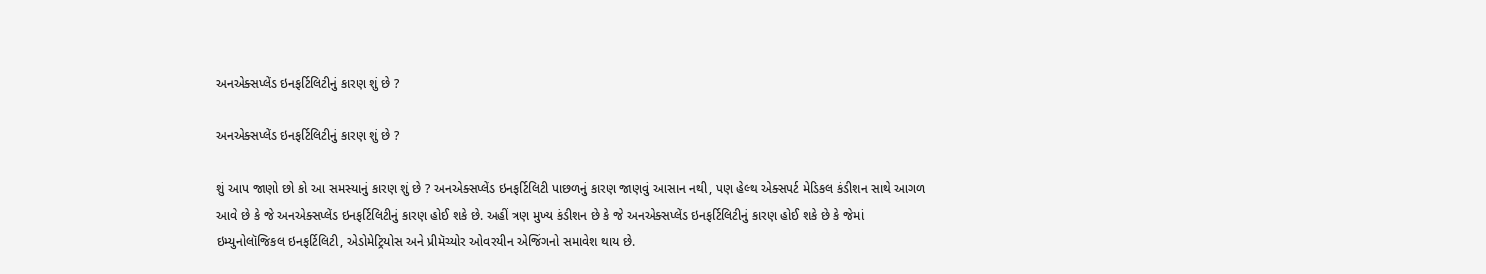અનએક્સપ્લેંડ ઇનફર્ટિલિટીનું કારણ શું છે ?

અનએક્સપ્લેંડ ઇનફર્ટિલિટીનું કારણ શું છે ?

શું આપ જાણો છો કો આ સમસ્યાનું કારણ શું છે ? અનએક્સપ્લેંડ ઇનફર્ટિલિટી પાછળનું કારણ જાણવું આસાન નથી, પણ હેલ્થ એક્સપર્ટ મેડિકલ કંડીશન સાથે આગળ આવે છે કે જે અનએક્સપ્લેંડ ઇનફર્ટિલિટીનું કારણ હોઈ શકે છે. અહીં ત્રણ મુખ્ય કંડીશન છે કે જે અનએક્સપ્લેંડ ઇનફર્ટિલિટીનું કારણ હોઈ શકે છે કે જેમાં ઇમ્યુનોલૉજિકલ ઇનફર્ટિલિટી, એડોમેટ્રિયોસ અને પ્રીમૅચ્યોર ઓવરયીન એજિંગનો સમાવેશ થાય છે.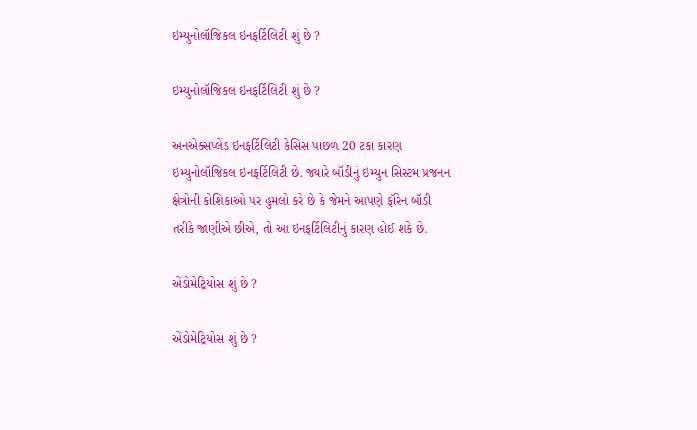ઇમ્યુનોલૉજિકલ ઇનફર્ટિલિટી શું છે ?

ઇમ્યુનોલૉજિકલ ઇનફર્ટિલિટી શું છે ?

અનએક્સપ્લેંડ ઇનફર્ટિલિટી કેસિસ પાછળ 20 ટકા કારણ ઇમ્યુનોલૉજિકલ ઇનફર્ટિલિટી છે. જ્યારે બૉડીનું ઇમ્યુન સિસ્ટમ પ્રજનન ક્ષેત્રોની કોશિકાઓ પર હુમલો કરે છે કે જેમને આપણે ફૉરેન બૉડી તરીકે જાણીએ છીએ, તો આ ઇનફર્ટિલિટીનું કારણ હોઈ શકે છે.

એંડોમેટ્રિયોસ શું છે ?

એંડોમેટ્રિયોસ શું છે ?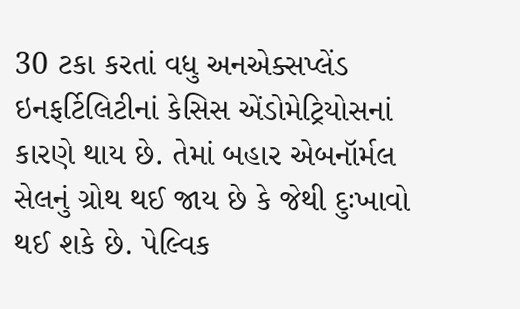30 ટકા કરતાં વધુ અનએક્સપ્લેંડ ઇનફર્ટિલિટીનાં કેસિસ એંડોમેટ્રિયોસનાં કારણે થાય છે. તેમાં બહાર એબનૉર્મલ સેલનું ગ્રોથ થઈ જાય છે કે જેથી દુઃખાવો થઈ શકે છે. પેલ્વિક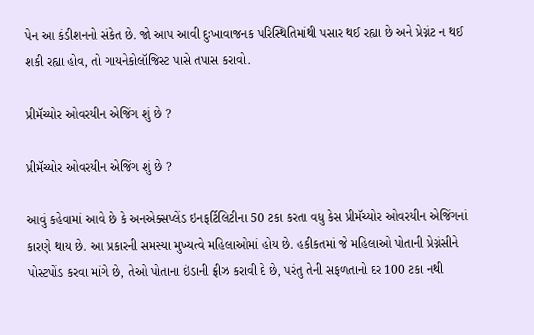પેન આ કંડીશનનો સંકેત છે. જો આપ આવી દુઃખાવાજનક પરિસ્થિતિમાંથી પસાર થઈ રહ્યા છે અને પ્રેગ્નંટ ન થઈ શકી રહ્યા હોવ, તો ગાયનેકોલૉજિસ્ટ પાસે તપાસ કરાવો.

પ્રીમૅચ્યોર ઓવરયીન એજિંગ શું છે ?

પ્રીમૅચ્યોર ઓવરયીન એજિંગ શું છે ?

આવું કહેવામાં આવે છે કે અનએક્સપ્લેંડ ઇનફર્ટિલિટીના 50 ટકા કરતા વધુ કેસ પ્રીમૅચ્યોર ઓવરયીન એજિંગનાં કારણે થાય છે. આ પ્રકારની સમસ્યા મુખ્યત્વે મહિલાઓમાં હોય છે. હકીકતમાં જે મહિલાઓ પોતાની પ્રેગ્નંસીને પોસ્ટપોંડ કરવા માંગે છે, તેઓ પોતાના ઇંડાની ફ્રીઝ કરાવી દે છે, પરંતુ તેની સફળતાનો દર 100 ટકા નથી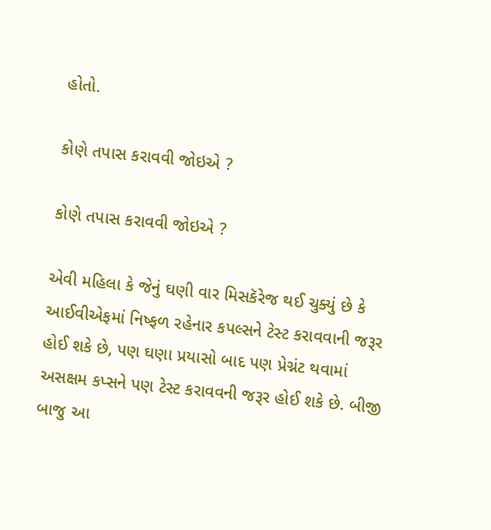હોતો.

કોણે તપાસ કરાવવી જોઇએ ?

કોણે તપાસ કરાવવી જોઇએ ?

એવી મહિલા કે જેનું ઘણી વાર મિસકૅરેજ થઈ ચુક્યું છે કે આઈવીએફમાં નિષ્ફળ રહેનાર કપલ્સને ટેસ્ટ કરાવવાની જરૂર હોઈ શકે છે, પણ ઘણા પ્રયાસો બાદ પણ પ્રેગ્નંટ થવામાં અસક્ષમ કપ્સને પણ ટેસ્ટ કરાવવની જરૂર હોઈ શકે છે. બીજી બાજુ આ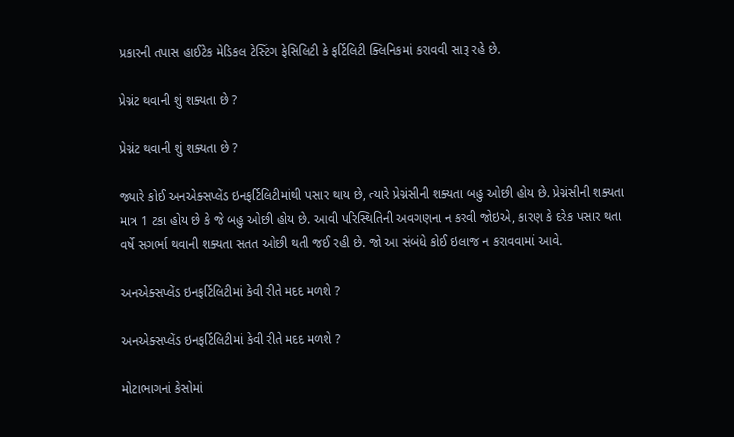પ્રકારની તપાસ હાઈટેક મેડિકલ ટેસ્ટિંગ ફેસિલિટી કે ફર્ટિલિટી ક્લિનિકમાં કરાવવી સારૂ રહે છે.

પ્રેગ્નંટ થવાની શું શક્યતા છે ?

પ્રેગ્નંટ થવાની શું શક્યતા છે ?

જ્યારે કોઈ અનએક્સપ્લેંડ ઇનફર્ટિલિટીમાંથી પસાર થાય છે, ત્યારે પ્રેગ્નંસીની શક્યતા બહુ ઓછી હોય છે. પ્રેગ્નંસીની શક્યતા માત્ર 1 ટકા હોય છે કે જે બહુ ઓછી હોય છે. આવી પરિસ્થિતિની અવગણના ન કરવી જોઇએ, કારણ કે દરેક પસાર થતા વર્ષે સગર્ભા થવાની શક્યતા સતત ઓછી થતી જઈ રહી છે. જો આ સંબંધે કોઈ ઇલાજ ન કરાવવામાં આવે.

અનએક્સપ્લેંડ ઇનફર્ટિલિટીમાં કેવી રીતે મદદ મળશે ?

અનએક્સપ્લેંડ ઇનફર્ટિલિટીમાં કેવી રીતે મદદ મળશે ?

મોટાભાગનાં કેસોમાં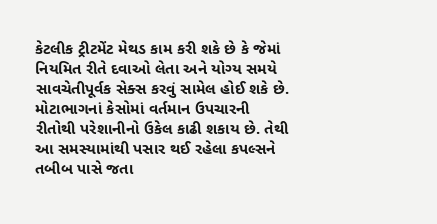કેટલીક ટ્રીટમેંટ મેથડ કામ કરી શકે છે કે જેમાં નિયમિત રીતે દવાઓ લેતા અને યોગ્ય સમયે સાવચેતીપૂર્વક સેક્સ કરવું સામેલ હોઈ શકે છે. મોટાભાગનાં કેસોમાં વર્તમાન ઉપચારની રીતોથી પરેશાનીનો ઉકેલ કાઢી શકાય છે. તેથી આ સમસ્યામાંથી પસાર થઈ રહેલા કપલ્સને તબીબ પાસે જતા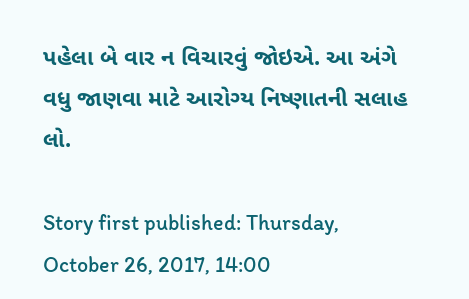પહેલા બે વાર ન વિચારવું જોઇએ. આ અંગે વધુ જાણવા માટે આરોગ્ય નિષ્ણાતની સલાહ લો.

Story first published: Thursday, October 26, 2017, 14:00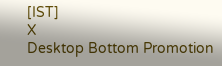[IST]
X
Desktop Bottom Promotion